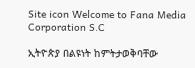Site icon Welcome to Fana Media Corporation S.C

ኢትዮጵያ በልዩነት ከምትታወቅባቸው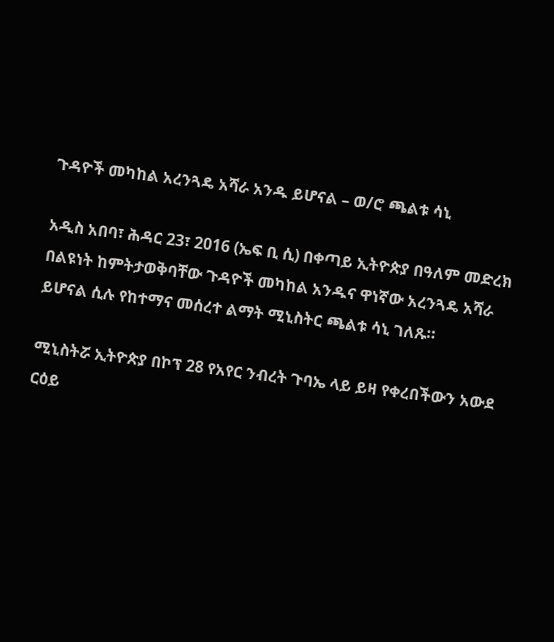ጉዳዮች መካከል አረንጓዴ አሻራ አንዱ ይሆናል – ወ/ሮ ጫልቱ ሳኒ

አዲስ አበባ፣ ሕዳር 23፣ 2016 (ኤፍ ቢ ሲ) በቀጣይ ኢትዮጵያ በዓለም መድረክ በልዩነት ከምትታወቅባቸው ጉዳዮች መካከል አንዱና ዋነኛው አረንጓዴ አሻራ ይሆናል ሲሉ የከተማና መሰረተ ልማት ሚኒስትር ጫልቱ ሳኒ ገለጹ።

ሚኒስትሯ ኢትዮጵያ በኮፕ 28 የአየር ንብረት ጉባኤ ላይ ይዛ የቀረበችውን አውደ ርዕይ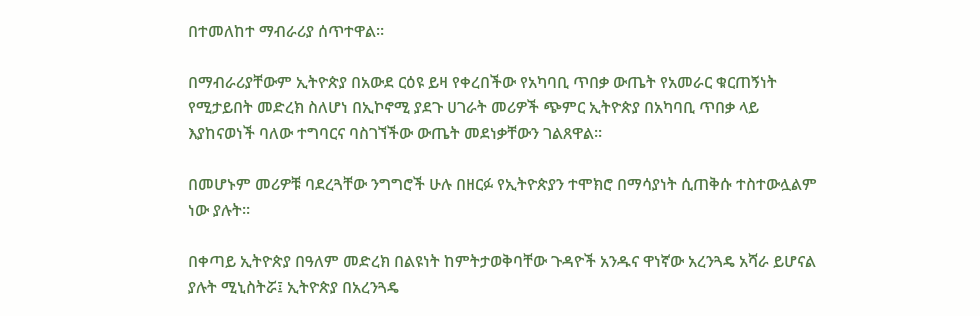በተመለከተ ማብራሪያ ሰጥተዋል።

በማብራሪያቸውም ኢትዮጵያ በአውደ ርዕዩ ይዛ የቀረበችው የአካባቢ ጥበቃ ውጤት የአመራር ቁርጠኝነት የሚታይበት መድረክ ስለሆነ በኢኮኖሚ ያደጉ ሀገራት መሪዎች ጭምር ኢትዮጵያ በአካባቢ ጥበቃ ላይ እያከናወነች ባለው ተግባርና ባስገኘችው ውጤት መደነቃቸውን ገልጸዋል።

በመሆኑም መሪዎቹ ባደረጓቸው ንግግሮች ሁሉ በዘርፉ የኢትዮጵያን ተሞክሮ በማሳያነት ሲጠቅሱ ተስተውሏልም ነው ያሉት።

በቀጣይ ኢትዮጵያ በዓለም መድረክ በልዩነት ከምትታወቅባቸው ጉዳዮች አንዱና ዋነኛው አረንጓዴ አሻራ ይሆናል ያሉት ሚኒስትሯ፤ ኢትዮጵያ በአረንጓዴ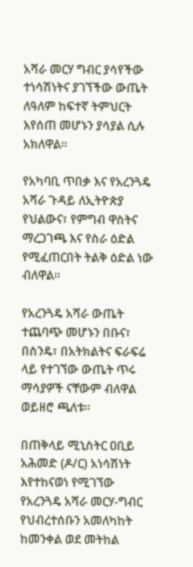አሻራ መርሃ ግብር ያሳየችው ተነሳሽነትና ያገኘችው ውጤት ለዓለም ከፍተኛ ትምህርት እየሰጠ መሆኑን ያሳያል ሲሉ አክለዋል።

የአካባቢ ጥበቃ እና የአረንጓዴ አሻራ ጉዳይ ለኢትዮጵያ የህልውና፣ የምግብ ዋስትና ማረጋገጫ እና የስራ ዕድል የሚፈጠርበት ትልቅ ዕድል ነው ብለዋል።

የአረንጓዴ አሻራ ውጤት ተጨባጭ መሆኑን በቡና፣ በስንዴ፣ በአትክልትና ፍራፍሬ ላይ የተገኘው ውጤት ጥሩ ማሳያዎች ናቸውም ብለዋል ወይዘሮ ጫለቱ።

በጠቅላይ ሚኒስትር ዐቢይ አሕመድ (ዶ/ር) አነሳሽነት እየተከናወነ የሚገኘው የአረንጓዴ አሻራ መርሃ-ግብር የህብረተሰቡን አመለካከት ከመንቀል ወደ መትከል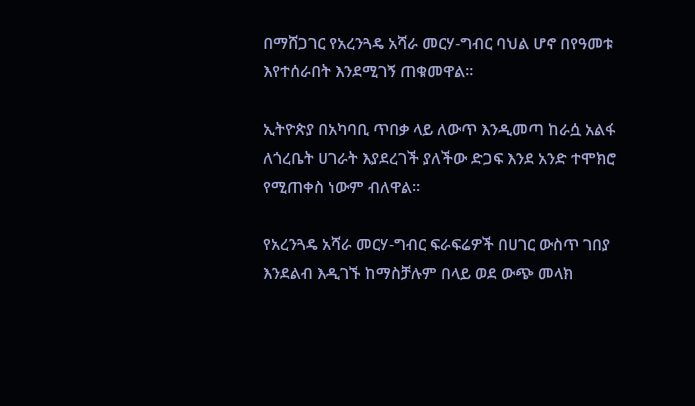በማሸጋገር የአረንጓዴ አሻራ መርሃ-ግብር ባህል ሆኖ በየዓመቱ እየተሰራበት እንደሚገኝ ጠቁመዋል።

ኢትዮጵያ በአካባቢ ጥበቃ ላይ ለውጥ እንዲመጣ ከራሷ አልፋ ለጎረቤት ሀገራት እያደረገች ያለችው ድጋፍ እንደ አንድ ተሞክሮ የሚጠቀስ ነውም ብለዋል።

የአረንጓዴ አሻራ መርሃ-ግብር ፍራፍሬዎች በሀገር ውስጥ ገበያ እንደልብ እዲገኙ ከማስቻሉም በላይ ወደ ውጭ መላክ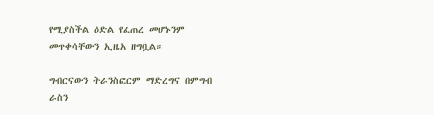የሚያስችል ዕድል የፈጠረ መሆኑንም መጥቀሳቸውን ኢዜአ ዘግቧል።

ግብርናውን ትራንስፎርም ማድረግና በምግብ ራስን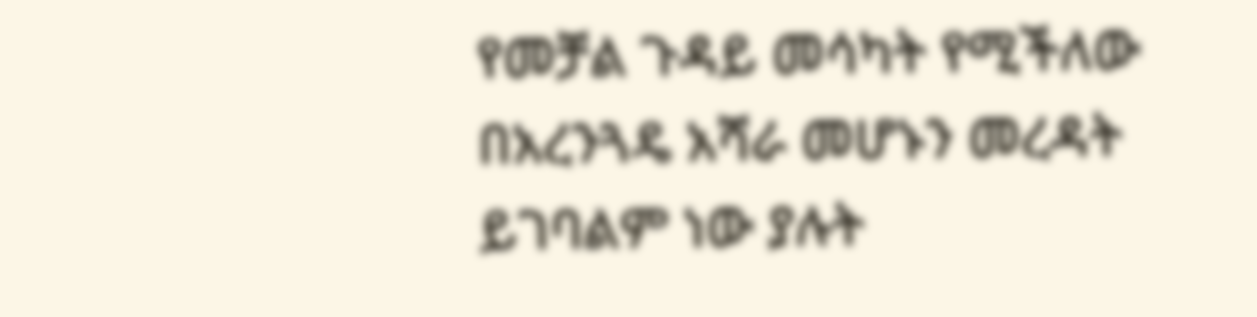የመቻል ጉዳይ መሳካት የሚችለው በአረንጓዴ አሻራ መሆኑን መረዳት ይገባልም ነው ያሉት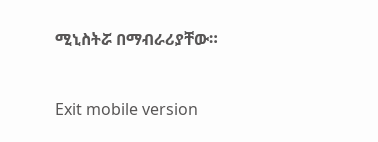ሚኒስትሯ በማብራሪያቸው።



Exit mobile version